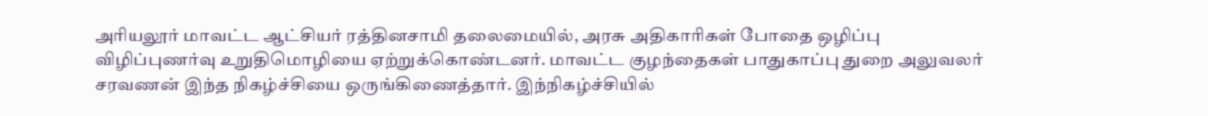அரியலூர் மாவட்ட ஆட்சியர் ரத்தினசாமி தலைமையில், அரசு அதிகாரிகள் போதை ஒழிப்பு விழிப்புணர்வு உறுதிமொழியை ஏற்றுக்கொண்டனர். மாவட்ட குழந்தைகள் பாதுகாப்பு துறை அலுவலர் சரவணன் இந்த நிகழ்ச்சியை ஒருங்கிணைத்தார். இந்நிகழ்ச்சியில்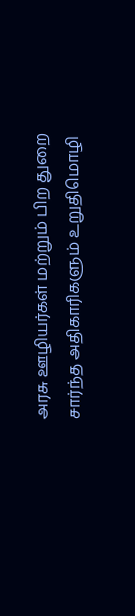அரசு ஊழியர்கள் மற்றும் பிற துறை சார்ந்த அதிகாரிகளும் உறுதிமொழி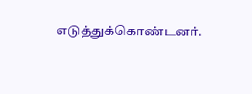எடுத்துக்கொண்டனர்.